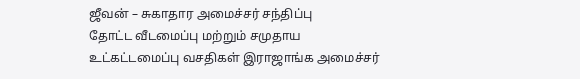ஜீவன் – சுகாதார அமைச்சர் சந்திப்பு
தோட்ட வீடமைப்பு மற்றும் சமுதாய உட்கட்டமைப்பு வசதிகள் இராஜாங்க அமைச்சர்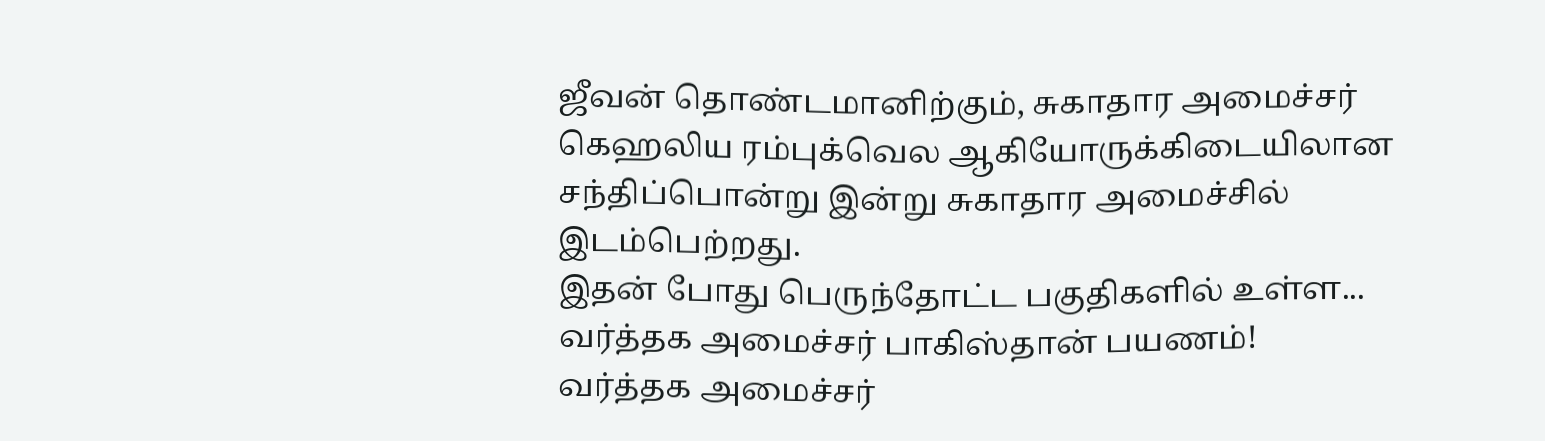ஜீவன் தொண்டமானிற்கும், சுகாதார அமைச்சர் கெஹலிய ரம்புக்வெல ஆகியோருக்கிடையிலான சந்திப்பொன்று இன்று சுகாதார அமைச்சில் இடம்பெற்றது.
இதன் போது பெருந்தோட்ட பகுதிகளில் உள்ள...
வர்த்தக அமைச்சர் பாகிஸ்தான் பயணம்!
வர்த்தக அமைச்சர்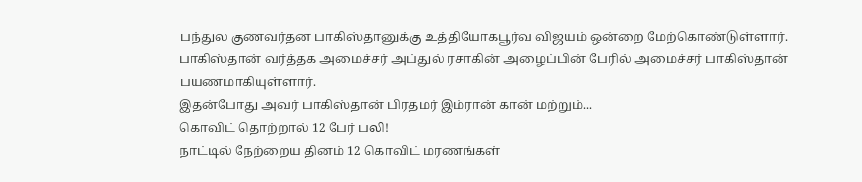பந்துல குணவர்தன பாகிஸ்தானுக்கு உத்தியோகபூர்வ விஜயம் ஒன்றை மேற்கொண்டுள்ளார்.
பாகிஸ்தான் வர்த்தக அமைச்சர் அப்துல் ரசாகின் அழைப்பின் பேரில் அமைச்சர் பாகிஸ்தான் பயணமாகியுள்ளார்.
இதன்போது அவர் பாகிஸ்தான் பிரதமர் இம்ரான் கான் மற்றும்...
கொவிட் தொற்றால் 12 பேர் பலி!
நாட்டில் நேற்றைய தினம் 12 கொவிட் மரணங்கள்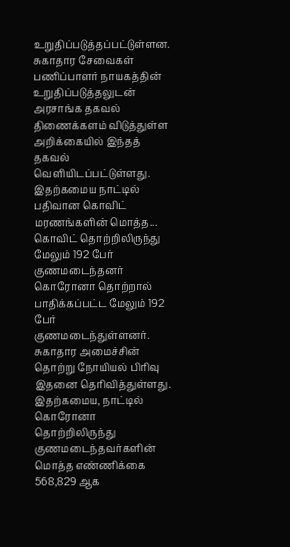உறுதிப்படுத்தப்பட்டுள்ளன.
சுகாதார சேவைகள் பணிப்பாளர் நாயகத்தின் உறுதிப்படுத்தலுடன் அரசாங்க தகவல் திணைக்களம் விடுத்துள்ள அறிக்கையில் இந்தத் தகவல் வெளியிடப்பட்டுள்ளது.
இதற்கமைய நாட்டில் பதிவான கொவிட் மரணங்களின் மொத்த...
கொவிட் தொற்றிலிருந்து மேலும் 192 பேர் குணமடைந்தனர்
கொரோனா தொற்றால் பாதிக்கப்பட்ட மேலும் 192 பேர் குணமடைந்துள்ளனர்.
சுகாதார அமைச்சின் தொற்று நோயியல் பிரிவு இதனை தெரிவித்துள்ளது.
இதற்கமைய, நாட்டில் கொரோனா தொற்றிலிருந்து குணமடைந்தவர்களின் மொத்த எண்ணிக்கை 568,829 ஆக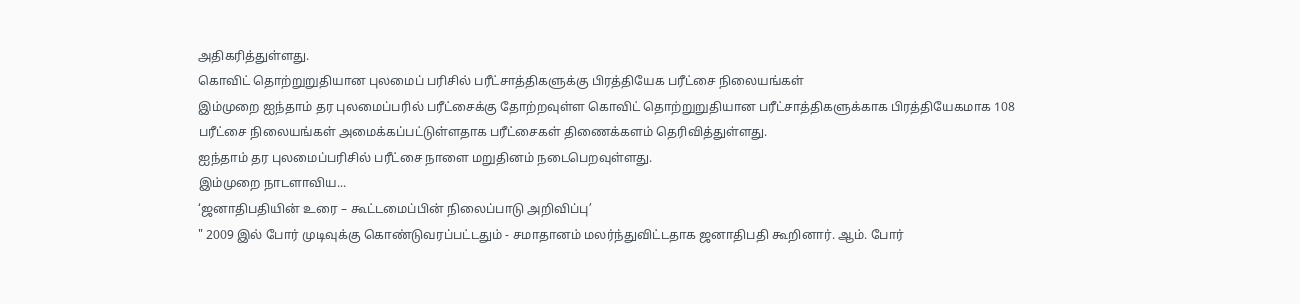அதிகரித்துள்ளது.
கொவிட் தொற்றுறுதியான புலமைப் பரிசில் பரீட்சாத்திகளுக்கு பிரத்தியேக பரீட்சை நிலையங்கள்
இம்முறை ஐந்தாம் தர புலமைப்பரில் பரீட்சைக்கு தோற்றவுள்ள கொவிட் தொற்றுறுதியான பரீட்சாத்திகளுக்காக பிரத்தியேகமாக 108 பரீட்சை நிலையங்கள் அமைக்கப்பட்டுள்ளதாக பரீட்சைகள் திணைக்களம் தெரிவித்துள்ளது.
ஐந்தாம் தர புலமைப்பரிசில் பரீட்சை நாளை மறுதினம் நடைபெறவுள்ளது.
இம்முறை நாடளாவிய...
‘ஜனாதிபதியின் உரை – கூட்டமைப்பின் நிலைப்பாடு அறிவிப்பு’
" 2009 இல் போர் முடிவுக்கு கொண்டுவரப்பட்டதும் - சமாதானம் மலர்ந்துவிட்டதாக ஜனாதிபதி கூறினார். ஆம். போர்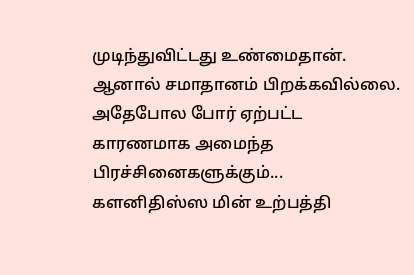முடிந்துவிட்டது உண்மைதான். ஆனால் சமாதானம் பிறக்கவில்லை. அதேபோல போர் ஏற்பட்ட காரணமாக அமைந்த பிரச்சினைகளுக்கும்...
களனிதிஸ்ஸ மின் உற்பத்தி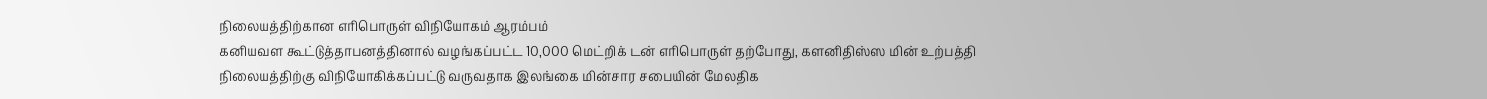நிலையத்திற்கான எரிபொருள் விநியோகம் ஆரம்பம்
கனியவள கூட்டுத்தாபனத்தினால் வழங்கப்பட்ட 10,000 மெட்றிக் டன் எரிபொருள் தற்போது, களனிதிஸ்ஸ மின் உற்பத்தி நிலையத்திற்கு விநியோகிக்கப்பட்டு வருவதாக இலங்கை மின்சார சபையின் மேலதிக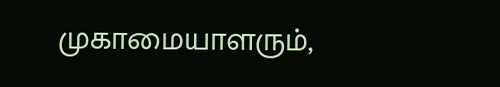முகாமையாளரும்,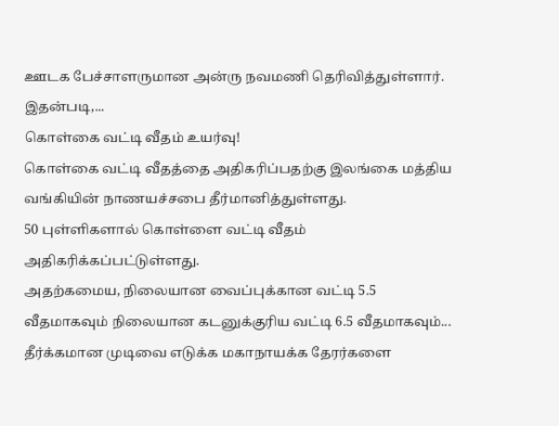ஊடக பேச்சாளருமான அன்ரு நவமணி தெரிவித்துள்ளார்.
இதன்படி,...
கொள்கை வட்டி வீதம் உயர்வு!
கொள்கை வட்டி வீதத்தை அதிகரிப்பதற்கு இலங்கை மத்திய வங்கியின் நாணயச்சபை தீர்மானித்துள்ளது.
50 புள்ளிகளால் கொள்ளை வட்டி வீதம் அதிகரிக்கப்பட்டுள்ளது.
அதற்கமைய, நிலையான வைப்புக்கான வட்டி 5.5 வீதமாகவும் நிலையான கடனுக்குரிய வட்டி 6.5 வீதமாகவும்...
தீர்க்கமான முடிவை எடுக்க மகாநாயக்க தேரர்களை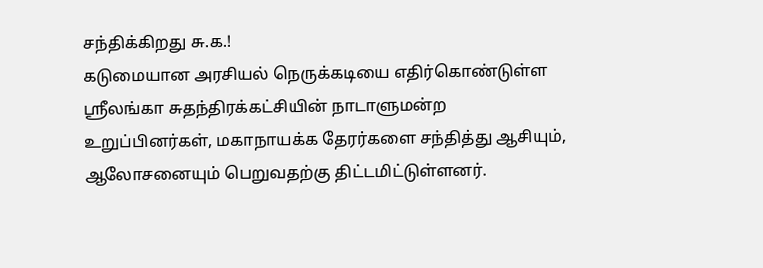சந்திக்கிறது சு.க.!
கடுமையான அரசியல் நெருக்கடியை எதிர்கொண்டுள்ள ஶ்ரீலங்கா சுதந்திரக்கட்சியின் நாடாளுமன்ற உறுப்பினர்கள், மகாநாயக்க தேரர்களை சந்தித்து ஆசியும், ஆலோசனையும் பெறுவதற்கு திட்டமிட்டுள்ளனர்.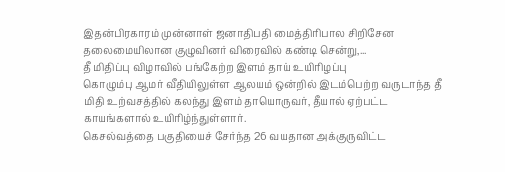இதன்பிரகாரம் முன்னாள் ஜனாதிபதி மைத்திரிபால சிறிசேன தலைமையிலான குழுவினர் விரைவில் கண்டி சென்று,...
தீ மிதிப்பு விழாவில் பங்கேற்ற இளம் தாய் உயிரிழப்பு
கொழும்பு ஆமர் வீதியிலுள்ள ஆலயம் ஒன்றில் இடம்பெற்ற வருடாந்த தீ மிதி உற்வசத்தில் கலந்து இளம் தாயொருவர், தீயால் ஏற்பட்ட காயங்களால் உயிரிழ்ந்துள்ளார்.
கெசல்வத்தை பகுதியைச் சேர்ந்த 26 வயதான அக்குருவிட்ட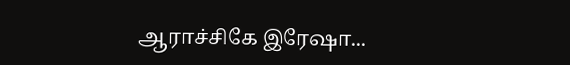ஆராச்சிகே இரேஷா...